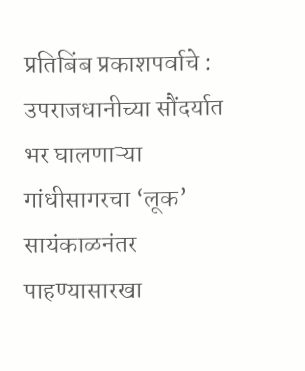प्रतिबिंब प्रकाशपर्वाचे : उपराजधानीच्या सौंदर्यात भर घालणाऱ्या गांधीसागरचा ‘लूक’ सायंकाळनंतर पाहण्यासारखा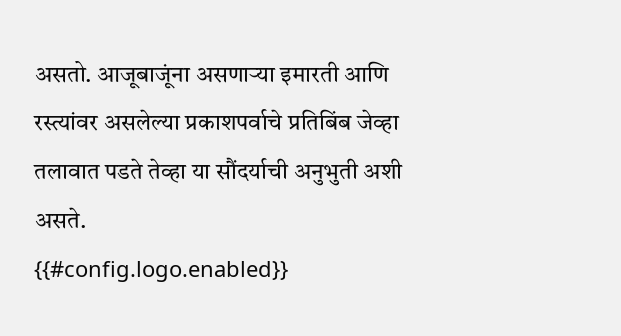असतो. आजूबाजूंना असणाऱ्या इमारती आणि रस्त्यांवर असलेल्या प्रकाशपर्वाचे प्रतिबिंब जेव्हा तलावात पडते तेव्हा या सौंदर्याची अनुभुती अशी असते.
{{#config.logo.enabled}}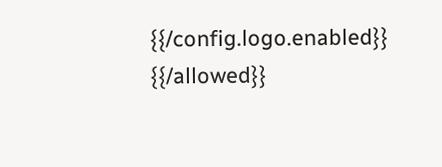{{/config.logo.enabled}}
{{/allowed}}